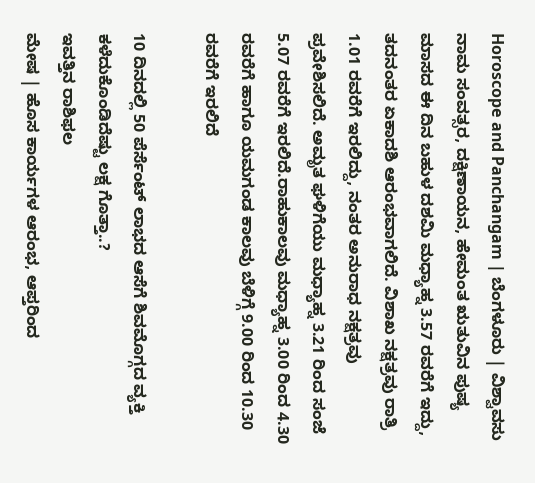Horoscope and Panchangam | ಬೆಂಗಳೂರು | ವಿಶ್ವಾವಸು ನಾಮ ಸಂವತ್ಸರ, ದಕ್ಷಿಣಾಯನ, ಹೇಮಂತ ಋತುವಿನ ಪುಷ್ಯ ಮಾಸದ ಈ ದಿನ ಬಹುಳ ದಶಮಿ ಮಧ್ಯಾಹ್ನ 3.57 ರವರೆಗೆ ಇದ್ದು, ತದನಂತರ ಏಕಾದಶಿ ಆರಂಭವಾಗಲಿದೆ. ವಿಶಾಖ ನಕ್ಷತ್ರವು ರಾತ್ರಿ 1.01 ರವರೆಗೆ ಇರಲಿದ್ದು, ನಂತರ ಅನುರಾಧ ನಕ್ಷತ್ರವು ಪ್ರವೇಶಿಸಲಿದೆ. ಅಮೃತ ಘಳಿಗೆಯು ಮಧ್ಯಾಹ್ನ 3.21 ರಿಂದ ಸಂಜೆ 5.07 ರವರೆಗೆ ಇರಲಿದೆ.ರಾಹುಕಾಲವು ಮಧ್ಯಾಹ್ನ 3.00 ರಿಂದ 4.30 ರವರೆಗೆ ಹಾಗೂ ಯಮಗಂಡ ಕಾಲವು ಬೆಳಿಗ್ಗೆ 9.00 ರಿಂದ 10.30 ರವರೆಗೆ ಇರಲಿದೆ

10 ದಿನದಲ್ಲಿ 50 ಪೆರ್ಸೆಂಟ್ ಲಾಭದ ಆಸೆಗೆ ಶಿವಮೊಗ್ಗದ ವ್ಯಕ್ತಿ ಕಳೆದುಕೊಂಡಿದೆಷ್ಟು ಲಕ್ಷ ಗೊತ್ತಾ..?
ಇವತ್ತಿನ ರಾಶಿಫಲ
ಮೇಷ | ಹೊಸ ಕಾರ್ಯಗಳ ಆರಂಭ, ಆಪ್ತರಿಂದ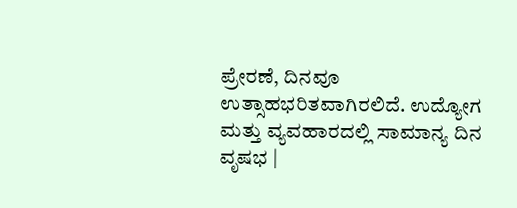ಪ್ರೇರಣೆ, ದಿನವೂ ಉತ್ಸಾಹಭರಿತವಾಗಿರಲಿದೆ. ಉದ್ಯೋಗ ಮತ್ತು ವ್ಯವಹಾರದಲ್ಲಿ ಸಾಮಾನ್ಯ ದಿನ
ವೃಷಭ |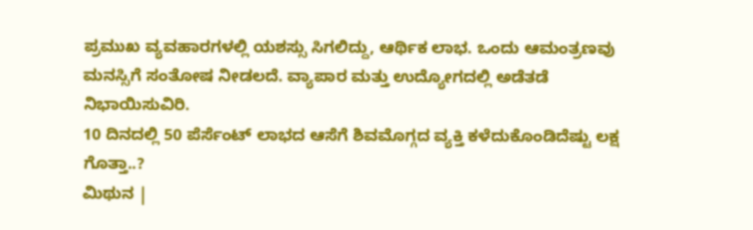ಪ್ರಮುಖ ವ್ಯವಹಾರಗಳಲ್ಲಿ ಯಶಸ್ಸು ಸಿಗಲಿದ್ದು, ಆರ್ಥಿಕ ಲಾಭ. ಒಂದು ಆಮಂತ್ರಣವು ಮನಸ್ಸಿಗೆ ಸಂತೋಷ ನೀಡಲದೆ. ವ್ಯಾಪಾರ ಮತ್ತು ಉದ್ಯೋಗದಲ್ಲಿ ಅಡೆತಡೆ ನಿಭಾಯಿಸುವಿರಿ.
10 ದಿನದಲ್ಲಿ 50 ಪೆರ್ಸೆಂಟ್ ಲಾಭದ ಆಸೆಗೆ ಶಿವಮೊಗ್ಗದ ವ್ಯಕ್ತಿ ಕಳೆದುಕೊಂಡಿದೆಷ್ಟು ಲಕ್ಷ ಗೊತ್ತಾ..?
ಮಿಥುನ |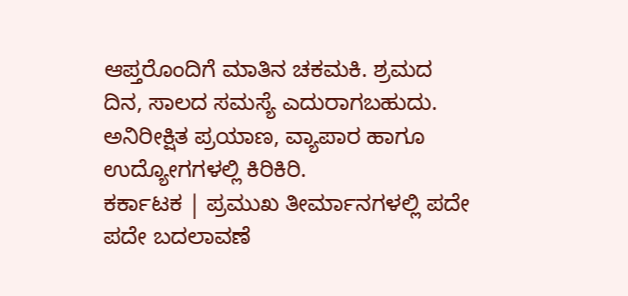ಆಪ್ತರೊಂದಿಗೆ ಮಾತಿನ ಚಕಮಕಿ. ಶ್ರಮದ ದಿನ, ಸಾಲದ ಸಮಸ್ಯೆ ಎದುರಾಗಬಹುದು. ಅನಿರೀಕ್ಷಿತ ಪ್ರಯಾಣ, ವ್ಯಾಪಾರ ಹಾಗೂ ಉದ್ಯೋಗಗಳಲ್ಲಿ ಕಿರಿಕಿರಿ.
ಕರ್ಕಾಟಕ | ಪ್ರಮುಖ ತೀರ್ಮಾನಗಳಲ್ಲಿ ಪದೇ ಪದೇ ಬದಲಾವಣೆ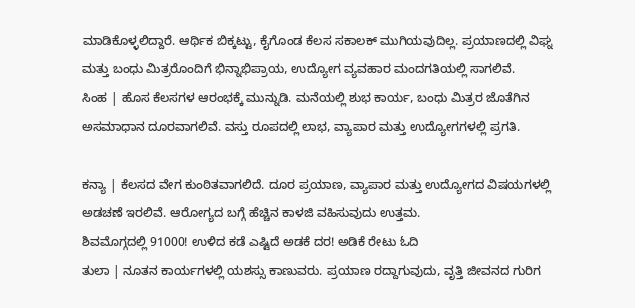ಮಾಡಿಕೊಳ್ಳಲಿದ್ದಾರೆ. ಆರ್ಥಿಕ ಬಿಕ್ಕಟ್ಟು, ಕೈಗೊಂಡ ಕೆಲಸ ಸಕಾಲಕ್ ಮುಗಿಯವುದಿಲ್ಲ. ಪ್ರಯಾಣದಲ್ಲಿ ವಿಘ್ನ ಮತ್ತು ಬಂಧು ಮಿತ್ರರೊಂದಿಗೆ ಭಿನ್ನಾಭಿಪ್ರಾಯ, ಉದ್ಯೋಗ ವ್ಯವಹಾರ ಮಂದಗತಿಯಲ್ಲಿ ಸಾಗಲಿವೆ.
ಸಿಂಹ | ಹೊಸ ಕೆಲಸಗಳ ಆರಂಭಕ್ಕೆ ಮುನ್ನುಡಿ. ಮನೆಯಲ್ಲಿ ಶುಭ ಕಾರ್ಯ, ಬಂಧು ಮಿತ್ರರ ಜೊತೆಗಿನ ಅಸಮಾಧಾನ ದೂರವಾಗಲಿವೆ. ವಸ್ತು ರೂಪದಲ್ಲಿ ಲಾಭ, ವ್ಯಾಪಾರ ಮತ್ತು ಉದ್ಯೋಗಗಳಲ್ಲಿ ಪ್ರಗತಿ.

ಕನ್ಯಾ | ಕೆಲಸದ ವೇಗ ಕುಂಠಿತವಾಗಲಿದೆ. ದೂರ ಪ್ರಯಾಣ, ವ್ಯಾಪಾರ ಮತ್ತು ಉದ್ಯೋಗದ ವಿಷಯಗಳಲ್ಲಿ ಅಡಚಣೆ ಇರಲಿವೆ. ಆರೋಗ್ಯದ ಬಗ್ಗೆ ಹೆಚ್ಚಿನ ಕಾಳಜಿ ವಹಿಸುವುದು ಉತ್ತಮ.
ಶಿವಮೊಗ್ಗದಲ್ಲಿ 91000! ಉಳಿದ ಕಡೆ ಎಷ್ಟಿದೆ ಅಡಕೆ ದರ! ಅಡಿಕೆ ರೇಟು ಓದಿ
ತುಲಾ | ನೂತನ ಕಾರ್ಯಗಳಲ್ಲಿ ಯಶಸ್ಸು ಕಾಣುವರು. ಪ್ರಯಾಣ ರದ್ದಾಗುವುದು, ವೃತ್ತಿ ಜೀವನದ ಗುರಿಗ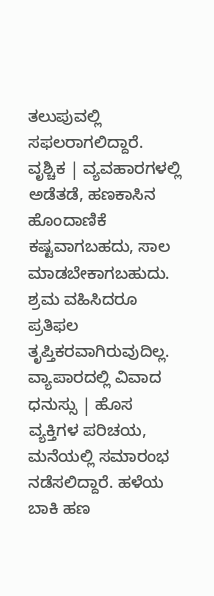ತಲುಪುವಲ್ಲಿ ಸಫಲರಾಗಲಿದ್ದಾರೆ.
ವೃಶ್ಚಿಕ | ವ್ಯವಹಾರಗಳಲ್ಲಿ ಅಡೆತಡೆ, ಹಣಕಾಸಿನ ಹೊಂದಾಣಿಕೆ ಕಷ್ಟವಾಗಬಹದು, ಸಾಲ ಮಾಡಬೇಕಾಗಬಹುದು. ಶ್ರಮ ವಹಿಸಿದರೂ ಪ್ರತಿಫಲ ತೃಪ್ತಿಕರವಾಗಿರುವುದಿಲ್ಲ. ವ್ಯಾಪಾರದಲ್ಲಿ ವಿವಾದ
ಧನುಸ್ಸು | ಹೊಸ ವ್ಯಕ್ತಿಗಳ ಪರಿಚಯ, ಮನೆಯಲ್ಲಿ ಸಮಾರಂಭ ನಡೆಸಲಿದ್ದಾರೆ. ಹಳೆಯ ಬಾಕಿ ಹಣ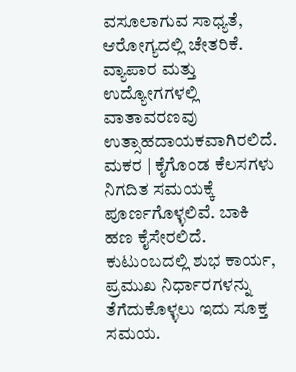ವಸೂಲಾಗುವ ಸಾಧ್ಯತೆ, ಆರೋಗ್ಯದಲ್ಲಿ ಚೇತರಿಕೆ. ವ್ಯಾಪಾರ ಮತ್ತು ಉದ್ಯೋಗಗಳಲ್ಲಿ ವಾತಾವರಣವು ಉತ್ಸಾಹದಾಯಕವಾಗಿರಲಿದೆ.
ಮಕರ | ಕೈಗೊಂಡ ಕೆಲಸಗಳು ನಿಗದಿತ ಸಮಯಕ್ಕೆ ಪೂರ್ಣಗೊಳ್ಳಲಿವೆ. ಬಾಕಿ ಹಣ ಕೈಸೇರಲಿದೆ. ಕುಟುಂಬದಲ್ಲಿ ಶುಭ ಕಾರ್ಯ, ಪ್ರಮುಖ ನಿರ್ಧಾರಗಳನ್ನು ತೆಗೆದುಕೊಳ್ಳಲು ಇದು ಸೂಕ್ತ ಸಮಯ.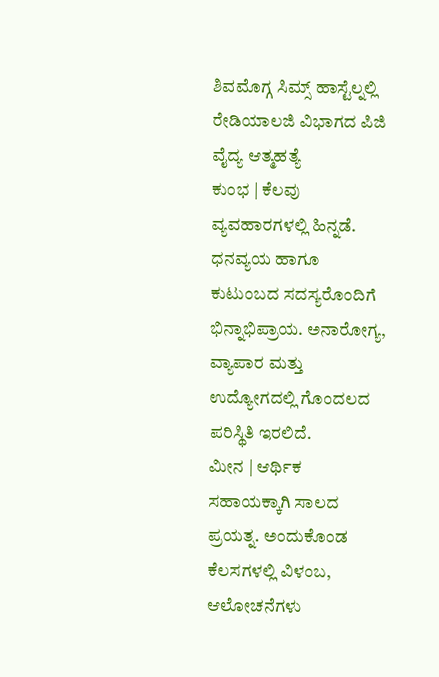ಶಿವಮೊಗ್ಗ ಸಿಮ್ಸ್ ಹಾಸ್ಟೆಲ್ನಲ್ಲಿ ರೇಡಿಯಾಲಜಿ ವಿಭಾಗದ ಪಿಜಿ ವೈದ್ಯ ಆತ್ಮಹತ್ಯೆ
ಕುಂಭ | ಕೆಲವು ವ್ಯವಹಾರಗಳಲ್ಲಿ ಹಿನ್ನಡೆ. ಧನವ್ಯಯ ಹಾಗೂ ಕುಟುಂಬದ ಸದಸ್ಯರೊಂದಿಗೆ ಭಿನ್ನಾಭಿಪ್ರಾಯ. ಅನಾರೋಗ್ಯ, ವ್ಯಾಪಾರ ಮತ್ತು ಉದ್ಯೋಗದಲ್ಲಿ ಗೊಂದಲದ ಪರಿಸ್ಥಿತಿ ಇರಲಿದೆ.
ಮೀನ | ಆರ್ಥಿಕ ಸಹಾಯಕ್ಕಾಗಿ ಸಾಲದ ಪ್ರಯತ್ನ. ಅಂದುಕೊಂಡ ಕೆಲಸಗಳಲ್ಲಿ ವಿಳಂಬ, ಆಲೋಚನೆಗಳು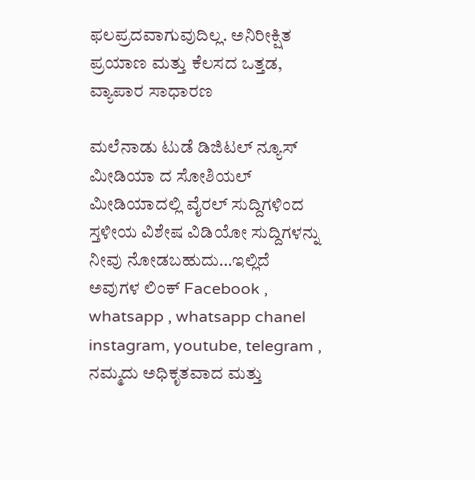ಫಲಪ್ರದವಾಗುವುದಿಲ್ಲ. ಅನಿರೀಕ್ಷಿತ ಪ್ರಯಾಣ ಮತ್ತು ಕೆಲಸದ ಒತ್ತಡ, ವ್ಯಾಪಾರ ಸಾಧಾರಣ

ಮಲೆನಾಡು ಟುಡೆ ಡಿಜಿಟಲ್ ನ್ಯೂಸ್ ಮೀಡಿಯಾ ದ ಸೋಶಿಯಲ್ ಮೀಡಿಯಾದಲ್ಲಿ ವೈರಲ್ ಸುದ್ದಿಗಳಿಂದ ಸ್ತಳೀಯ ವಿಶೇಷ ವಿಡಿಯೋ ಸುದ್ದಿಗಳನ್ನು ನೀವು ನೋಡಬಹುದು…ಇಲ್ಲಿದೆ ಅವುಗಳ ಲಿಂಕ್ Facebook , whatsapp , whatsapp chanel instagram, youtube, telegram , ನಮ್ಮದು ಅಧಿಕೃತವಾದ ಮತ್ತು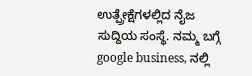ಉತ್ಪ್ರೇಕ್ಷೆಗಳಲ್ಲಿದ ನೈಜ ಸುದ್ದಿಯ ಸಂಸ್ಥೆ. ನಮ್ಮ ಬಗ್ಗೆ google business, ನಲ್ಲಿ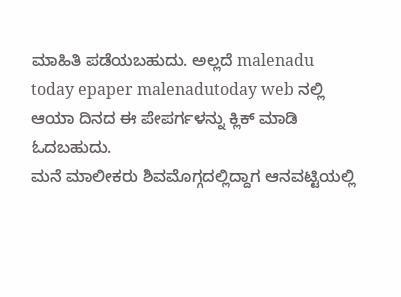ಮಾಹಿತಿ ಪಡೆಯಬಹುದು. ಅಲ್ಲದೆ malenadu today epaper malenadutoday web ನಲ್ಲಿ ಆಯಾ ದಿನದ ಈ ಪೇಪರ್ಗಳನ್ನು ಕ್ಲಿಕ್ ಮಾಡಿ ಓದಬಹುದು.
ಮನೆ ಮಾಲೀಕರು ಶಿವಮೊಗ್ಗದಲ್ಲಿದ್ದಾಗ ಆನವಟ್ಟಿಯಲ್ಲಿ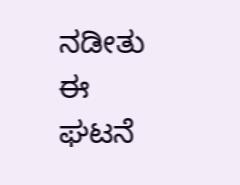ನಡೀತು ಈ ಘಟನೆ